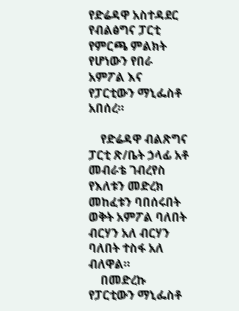የድሬዳዋ አስተዳደር የብልፅግና ፓርቲ የምርጫ ምልክት የሆነውን የበራ አምፖል እና የፓርቲውን ማኒፌስቶ አበሰረ።

    የድሬዳዋ ብልጽግና ፓርቲ ጽ/ቤት ኃላፊ አቶ መብራቴ ገብረየስ የእለቱን መድረክ መከፈቱን ባበሰሩበት ወቅት አምፖል ባለበት ብርሃን አለ ብርሃን ባለበት ተስፋ አለ ብለዋል።
    በመድረኩ የፓርቲውን ማኒፌስቶ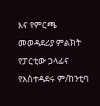እና የምርጫ መወዳደሪያ ምልክት የፓርቲው ኃላፊና የአስተዳደሩ ም/ከንቲባ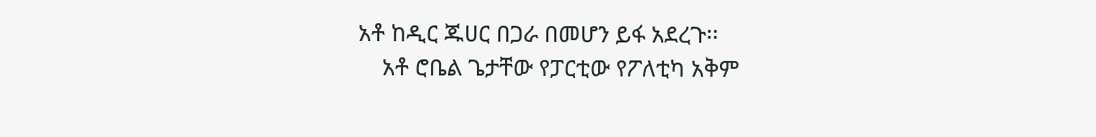አቶ ከዲር ጁሀር በጋራ በመሆን ይፋ አደረጉ፡፡
    አቶ ሮቤል ጌታቸው የፓርቲው የፖለቲካ አቅም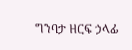ግንባታ ዘርፍ ኃላፊ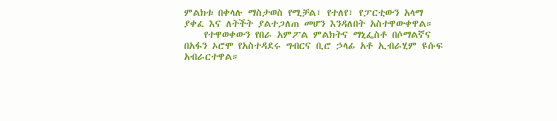ምልክቱ በቀላሉ ማስታወስ የሚቻል፣ የተለየ፣ የፓርቲውን አላማ ያቀፈ እና ለትችት ያልተጋለጠ መሆን እንዳለበት አስተዋውቀዋል።
    የተዋወቀውን የበራ አምፖል ምልክትና ማኒፌስቶ በሶማልኛና በአፋን ኦሮሞ የአስተዳደሩ ግብርና ቢሮ ኃላፊ አቶ ኢብራሂም ዩሱፍ አብራርተዋል።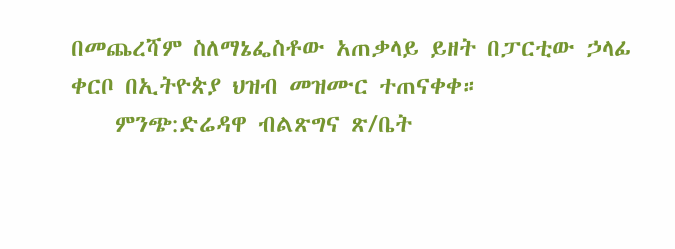በመጨረሻም ስለማኔፌስቶው አጠቃላይ ይዘት በፓርቲው ኃላፊ ቀርቦ በኢትዮጵያ ህዝብ መዝሙር ተጠናቀቀ።
    ምንጭ:ድሬዳዋ ብልጽግና ጽ/ቤት